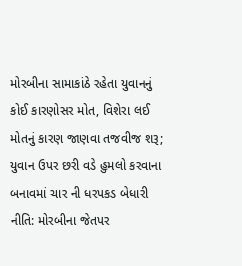મોરબીના સામાકાંઠે રહેતા યુવાનનું કોઈ કારણોસર મોત, વિશેરા લઈ મોતનું કારણ જાણવા તજવીજ શરૂ; યુવાન ઉપર છરી વડે હુમલો કરવાના બનાવમાં ચાર ની ધરપકડ બેધારી નીતિ: મોરબીના જેતપર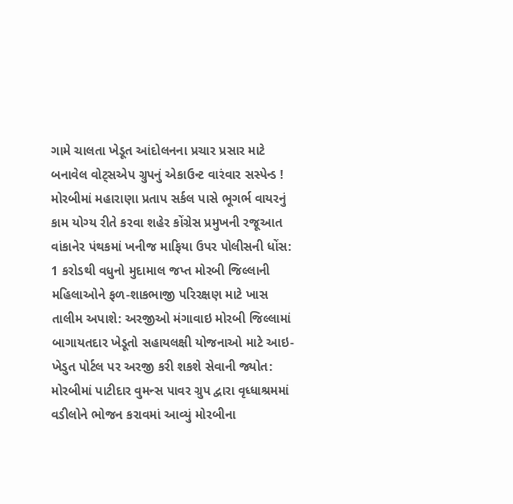ગામે ચાલતા ખેડૂત આંદોલનના પ્રચાર પ્રસાર માટે બનાવેલ વોટ્સએપ ગ્રુપનું એકાઉન્ટ વારંવાર સસ્પેન્ડ !  મોરબીમાં મહારાણા પ્રતાપ સર્કલ પાસે ભૂગર્ભ વાયરનું કામ યોગ્ય રીતે કરવા શહેર કોંગ્રેસ પ્રમુખની રજૂઆત વાંકાનેર પંથકમાં ખનીજ માફિયા ઉપર પોલીસની ધોંસ: 1 કરોડથી વધુનો મુદામાલ જપ્ત મોરબી જિલ્લાની મહિલાઓને ફળ-શાકભાજી પરિરક્ષણ માટે ખાસ તાલીમ અપાશે: અરજીઓ મંગાવાઇ મોરબી જિલ્લામાં બાગાયતદાર ખેડૂતો સહાયલક્ષી યોજનાઓ માટે આઇ-ખેડુત પોર્ટલ પર અરજી કરી શકશે સેવાની જ્યોત: મોરબીમાં પાટીદાર વુમન્સ પાવર ગ્રુપ દ્વારા વૃધ્ધાશ્રમમાં વડીલોને ભોજન કરાવમાં આવ્યું મોરબીના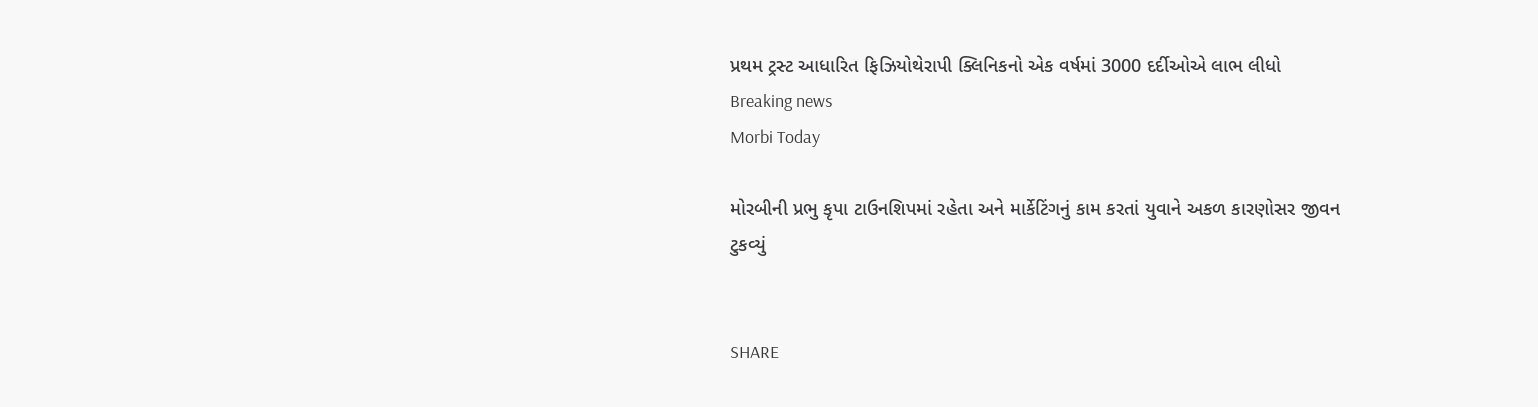પ્રથમ ટ્રસ્ટ આધારિત ફિઝિયોથેરાપી ક્લિનિકનો એક વર્ષમાં 3000 દર્દીઓએ લાભ લીધો
Breaking news
Morbi Today

મોરબીની પ્રભુ કૃપા ટાઉનશિપમાં રહેતા અને માર્કેટિંગનું કામ કરતાં યુવાને અકળ કારણોસર જીવન ટુકવ્યું


SHARE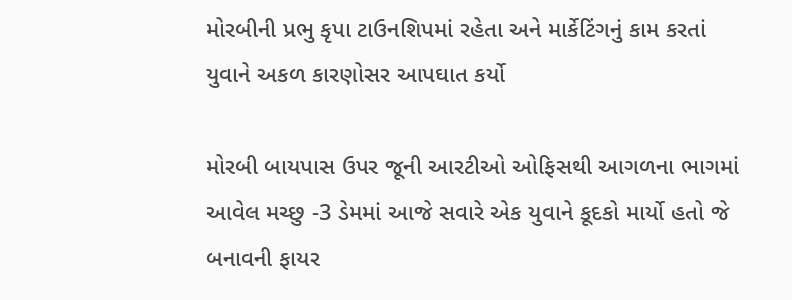મોરબીની પ્રભુ કૃપા ટાઉનશિપમાં રહેતા અને માર્કેટિંગનું કામ કરતાં યુવાને અકળ કારણોસર આપઘાત કર્યો

મોરબી બાયપાસ ઉપર જૂની આરટીઓ ઓફિસથી આગળના ભાગમાં આવેલ મચ્છુ -3 ડેમમાં આજે સવારે એક યુવાને કૂદકો માર્યો હતો જે બનાવની ફાયર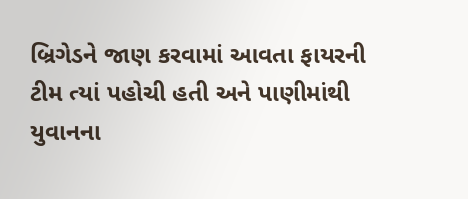બ્રિગેડને જાણ કરવામાં આવતા ફાયરની ટીમ ત્યાં પહોચી હતી અને પાણીમાંથી યુવાનના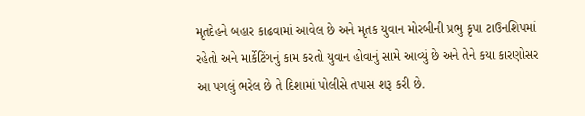મૃતદેહને બહાર કાઢવામાં આવેલ છે અને મૃતક યુવાન મોરબીની પ્રભુ કૃપા ટાઉનશિપમાં રહેતો અને માર્કેટિંગનું કામ કરતો યુવાન હોવાનું સામે આવ્યું છે અને તેને કયા કારણોસર આ પગલું ભરેલ છે તે દિશામાં પોલીસે તપાસ શરૂ કરી છે.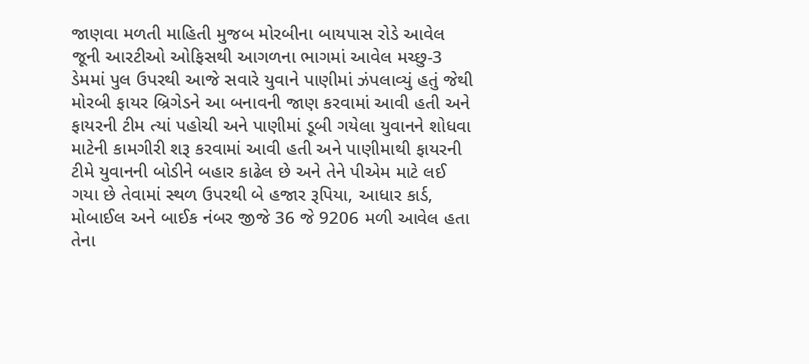જાણવા મળતી માહિતી મુજબ મોરબીના બાયપાસ રોડે આવેલ જૂની આરટીઓ ઓફિસથી આગળના ભાગમાં આવેલ મચ્છુ-3 ડેમમાં પુલ ઉપરથી આજે સવારે યુવાને પાણીમાં ઝંપલાવ્યું હતું જેથી મોરબી ફાયર બ્રિગેડને આ બનાવની જાણ કરવામાં આવી હતી અને ફાયરની ટીમ ત્યાં પહોચી અને પાણીમાં ડૂબી ગયેલા યુવાનને શોધવા માટેની કામગીરી શરૂ કરવામાં આવી હતી અને પાણીમાથી ફાયરની ટીમે યુવાનની બોડીને બહાર કાઢેલ છે અને તેને પીએમ માટે લઈ ગયા છે તેવામાં સ્થળ ઉપરથી બે હજાર રૂપિયા, આધાર કાર્ડ, મોબાઈલ અને બાઈક નંબર જીજે 36 જે 9206 મળી આવેલ હતા તેના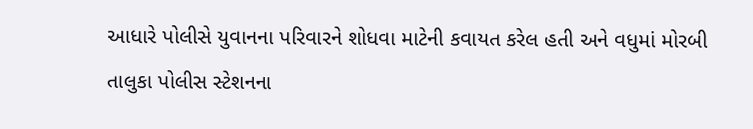આધારે પોલીસે યુવાનના પરિવારને શોધવા માટેની કવાયત કરેલ હતી અને વધુમાં મોરબી તાલુકા પોલીસ સ્ટેશનના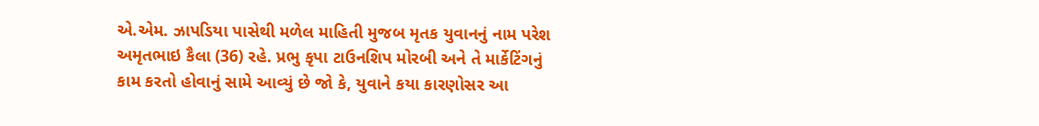એ.એમ. ઝાપડિયા પાસેથી મળેલ માહિતી મુજબ મૃતક યુવાનનું નામ પરેશ અમૃતભાઇ કૈલા (36) રહે. પ્રભુ કૃપા ટાઉનશિપ મોરબી અને તે માર્કેટિંગનું કામ કરતો હોવાનું સામે આવ્યું છે જો કે, યુવાને કયા કારણોસર આ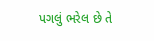પગલું ભરેલ છે તે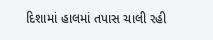દિશામાં હાલમાં તપાસ ચાલી રહી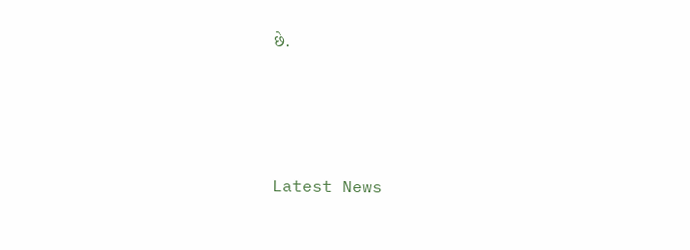છે.






Latest News